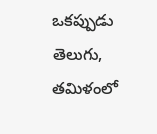ఒకప్పుడు తెలుగు, తమిళంలో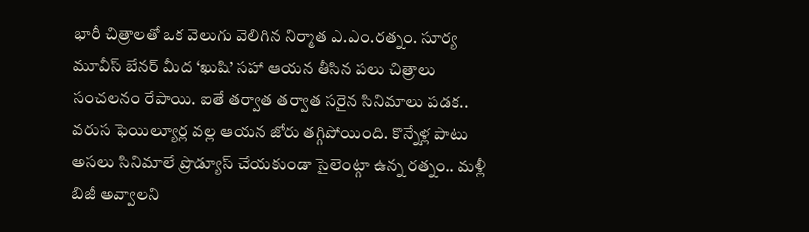భారీ చిత్రాలతో ఒక వెలుగు వెలిగిన నిర్మాత ఎ.ఎం.రత్నం. సూర్య మూవీస్ బేనర్ మీద ‘ఖుషి’ సహా ఆయన తీసిన పలు చిత్రాలు సంచలనం రేపాయి. ఐతే తర్వాత తర్వాత సరైన సినిమాలు పడక.. వరుస ఫెయిల్యూర్ల వల్ల ఆయన జోరు తగ్గిపోయింది. కొన్నేళ్ల పాటు అసలు సినిమాలే ప్రొడ్యూస్ చేయకుండా సైలెంట్గా ఉన్న రత్నం.. మళ్లీ బిజీ అవ్వాలని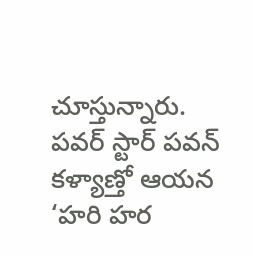చూస్తున్నారు.
పవర్ స్టార్ పవన్ కళ్యాణ్తో ఆయన ‘హరి హర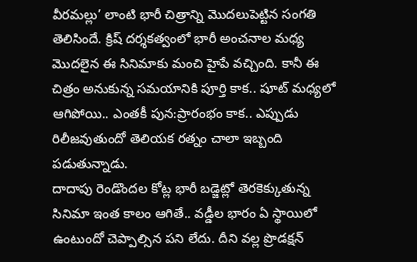వీరమల్లు’ లాంటి భారీ చిత్రాన్ని మొదలుపెట్టిన సంగతి తెలిసిందే. క్రిష్ దర్శకత్వంలో భారీ అంచనాల మధ్య మొదలైన ఈ సినిమాకు మంచి హైపే వచ్చింది. కానీ ఈ చిత్రం అనుకున్న సమయానికి పూర్తి కాక.. షూట్ మధ్యలో ఆగిపోయి.. ఎంతకీ పున:ప్రారంభం కాక.. ఎప్పుడు రిలీజవుతుందో తెలియక రత్నం చాలా ఇబ్బంది పడుతున్నాడు.
దాదాపు రెండొందల కోట్ల భారీ బడ్జెట్లో తెరకెక్కుతున్న సినిమా ఇంత కాలం ఆగితే.. వడ్డీల భారం ఏ స్థాయిలో ఉంటుందో చెప్పాల్సిన పని లేదు. దీని వల్ల ప్రొడక్షన్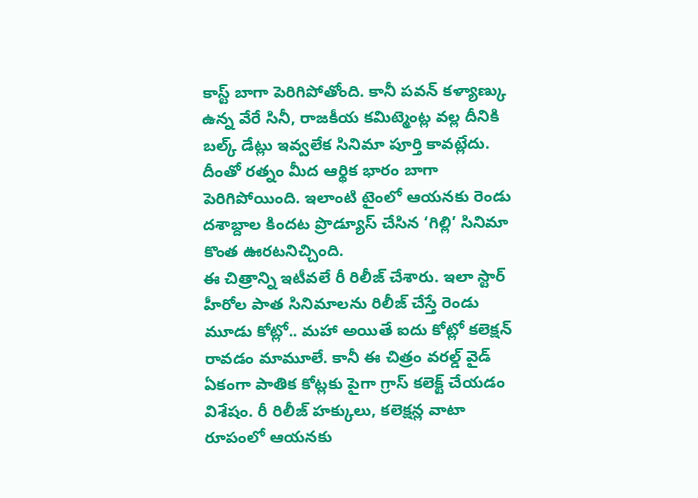కాస్ట్ బాగా పెరిగిపోతోంది. కానీ పవన్ కళ్యాణ్కు ఉన్న వేరే సినీ, రాజకీయ కమిట్మెంట్ల వల్ల దీనికి బల్క్ డేట్లు ఇవ్వలేక సినిమా పూర్తి కావట్లేదు. దీంతో రత్నం మీద ఆర్థిక భారం బాగా పెరిగిపోయింది. ఇలాంటి టైంలో ఆయనకు రెండు దశాబ్దాల కిందట ప్రొడ్యూస్ చేసిన ‘గిల్లి’ సినిమా కొంత ఊరటనిచ్చింది.
ఈ చిత్రాన్ని ఇటీవలే రీ రిలీజ్ చేశారు. ఇలా స్టార్ హీరోల పాత సినిమాలను రిలీజ్ చేస్తే రెండు మూడు కోట్లో.. మహా అయితే ఐదు కోట్లో కలెక్షన్ రావడం మామూలే. కానీ ఈ చిత్రం వరల్డ్ వైడ్ ఏకంగా పాతిక కోట్లకు పైగా గ్రాస్ కలెక్ట్ చేయడం విశేషం. రీ రిలీజ్ హక్కులు, కలెక్షన్ల వాటా రూపంలో ఆయనకు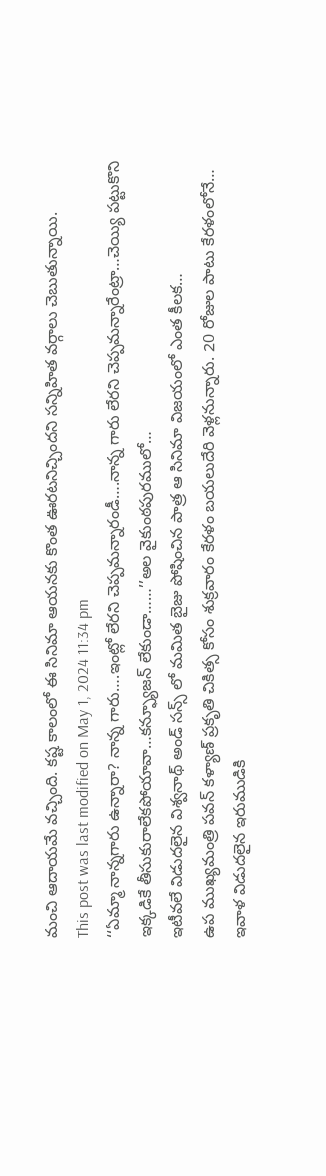మంచి ఆదాయమే వచ్చింది. కష్ట కాలంలో ఈ సినిమా ఆయనకు కొంత ఊరటనిచ్చిందని సన్నిహిత వర్గాలు చెబుతున్నాయి.
This post was last modified on May 1, 2024 11:34 pm
‘‘ఏమ్మా నాన్నగారు ఉన్నారా? నాన్న గారు….ఇంట్లో లేరని చెప్పమన్నారండీ….నాన్న గారు లేరని చెప్పమన్నారేంట్రా…చెయ్యి పట్టుకొని ఇక్కడికే తీసుకురాలేకపోయావా…కన్ఫ్యూజన్ లేకుండా……’’అల వైకుంఠపురములో…
ఇటీవలే విడుదలైన విశ్వనాథ్ అండ్ సన్స్ లో మమిత బైజు పోషించిన పాత్ర ఆ సినిమా విజయంలో ఎంత కీలక…
ఉప ముఖ్యమంత్రి పవన్ కళ్యాణ్ ప్రకృతి చికిత్స కోసం శుక్రవారం కేరళం బయలుదేరి వెళ్లనున్నారు. 20 రోజుల పాటు కేరళంలోనే…
ఇవాళ విడుదలైన ఇరుముడికి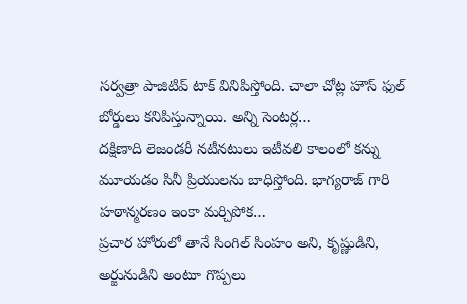సర్వత్రా పాజిటివ్ టాక్ వినిపిస్తోంది. చాలా చోట్ల హౌస్ ఫుల్ బోర్డులు కనిపిస్తున్నాయి. అన్ని సెంటర్ల…
దక్షిణాది లెజండరీ నటీనటులు ఇటీవలి కాలంలో కన్ను మూయడం సినీ ప్రియులను బాధిస్తోంది. భాగ్యరాజ్ గారి హఠాన్మరణం ఇంకా మర్చిపోక…
ప్రచార హోరులో తానే సింగిల్ సింహం అని, కృష్ణుడిని, అర్జునుడిని అంటూ గొప్పలు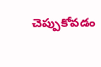చెప్పుకోవడం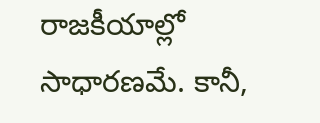రాజకీయాల్లో సాధారణమే. కానీ,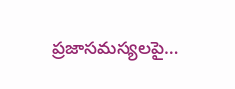ప్రజాసమస్యలపై…